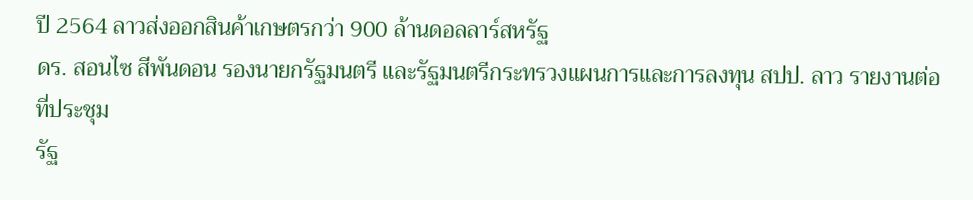ปี 2564 ลาวส่งออกสินค้าเกษตรกว่า 900 ล้านดอลลาร์สหรัฐ
ดร. สอนไซ สีพันดอน รองนายกรัฐมนตรี และรัฐมนตรีกระทรวงแผนการและการลงทุน สปป. ลาว รายงานต่อที่ประชุม
รัฐ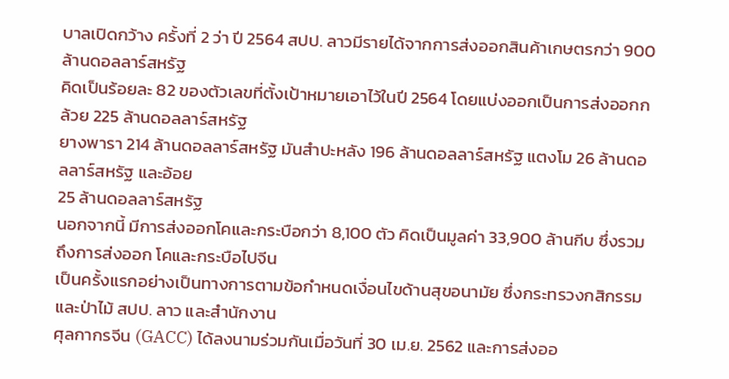บาลเปิดกว้าง ครั้งที่ 2 ว่า ปี 2564 สปป. ลาวมีรายได้จากการส่งออกสินค้าเกษตรกว่า 900 ล้านดอลลาร์สหรัฐ
คิดเป็นร้อยละ 82 ของตัวเลขที่ตั้งเป้าหมายเอาไว้ในปี 2564 โดยแบ่งออกเป็นการส่งออกกล้วย 225 ล้านดอลลาร์สหรัฐ
ยางพารา 214 ล้านดอลลาร์สหรัฐ มันสำปะหลัง 196 ล้านดอลลาร์สหรัฐ แตงโม 26 ล้านดอลลาร์สหรัฐ และอ้อย
25 ล้านดอลลาร์สหรัฐ
นอกจากนี้ มีการส่งออกโคและกระบือกว่า 8,100 ตัว คิดเป็นมูลค่า 33,900 ล้านกีบ ซึ่งรวมถึงการส่งออก โคและกระบือไปจีน
เป็นครั้งแรกอย่างเป็นทางการตามข้อกำหนดเงื่อนไขด้านสุขอนามัย ซึ่งกระทรวงกสิกรรม และป่าไม้ สปป. ลาว และสำนักงาน
ศุลกากรจีน (GACC) ได้ลงนามร่วมกันเมื่อวันที่ 30 เม.ย. 2562 และการส่งออ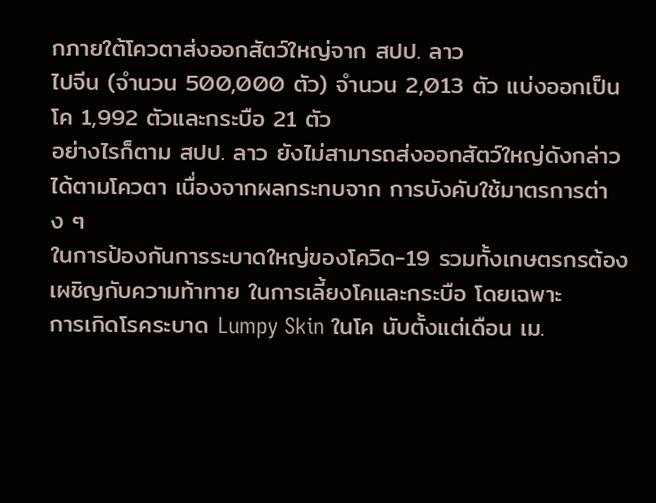กภายใต้โควตาส่งออกสัตว์ใหญ่จาก สปป. ลาว
ไปจีน (จำนวน 500,000 ตัว) จำนวน 2,013 ตัว แบ่งออกเป็นโค 1,992 ตัวและกระบือ 21 ตัว
อย่างไรก็ตาม สปป. ลาว ยังไม่สามารถส่งออกสัตว์ใหญ่ดังกล่าวได้ตามโควตา เนื่องจากผลกระทบจาก การบังคับใช้มาตรการต่าง ๆ
ในการป้องกันการระบาดใหญ่ของโควิด-19 รวมทั้งเกษตรกรต้องเผชิญกับความท้าทาย ในการเลี้ยงโคและกระบือ โดยเฉพาะ
การเกิดโรคระบาด Lumpy Skin ในโค นับตั้งแต่เดือน เม.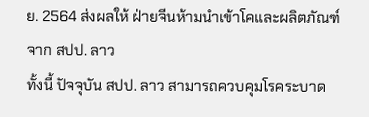ย. 2564 ส่งผลให้ ฝ่ายจีนห้ามนำเข้าโคและผลิตภัณฑ์จาก สปป. ลาว
ทั้งนี้ ปัจจุบัน สปป. ลาว สามารถควบคุมโรคระบาด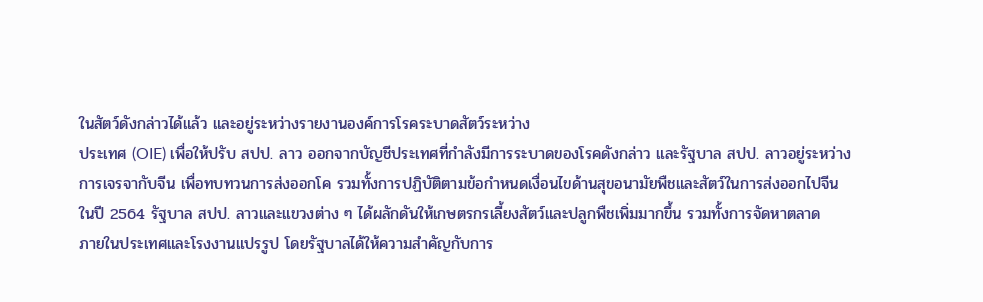ในสัตว์ดังกล่าวได้แล้ว และอยู่ระหว่างรายงานองค์การโรคระบาดสัตว์ระหว่าง
ประเทศ (OIE) เพื่อให้ปรับ สปป. ลาว ออกจากบัญชีประเทศที่กำลังมีการระบาดของโรคดังกล่าว และรัฐบาล สปป. ลาวอยู่ระหว่าง
การเจรจากับจีน เพื่อทบทวนการส่งออกโค รวมทั้งการปฏิบัติตามข้อกำหนดเงื่อนไขด้านสุขอนามัยพืชและสัตว์ในการส่งออกไปจีน
ในปี 2564 รัฐบาล สปป. ลาวและแขวงต่าง ๆ ได้ผลักดันให้เกษตรกรเลี้ยงสัตว์และปลูกพืชเพิ่มมากขึ้น รวมทั้งการจัดหาตลาด
ภายในประเทศและโรงงานแปรรูป โดยรัฐบาลได้ให้ความสำคัญกับการ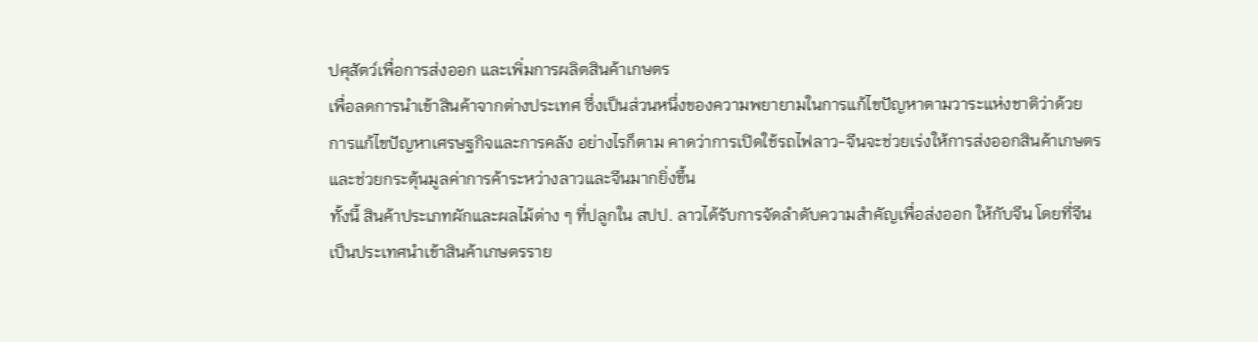ปศุสัตว์เพื่อการส่งออก และเพิ่มการผลิตสินค้าเกษตร
เพื่อลดการนำเข้าสินค้าจากต่างประเทศ ซึ่งเป็นส่วนหนึ่งของความพยายามในการแก้ไขปัญหาตามวาระแห่งชาติว่าด้วย
การแก้ไขปัญหาเศรษฐกิจและการคลัง อย่างไรก็ตาม คาดว่าการเปิดใช้รถไฟลาว-จีนจะช่วยเร่งให้การส่งออกสินค้าเกษตร
และช่วยกระตุ้นมูลค่าการค้าระหว่างลาวและจีนมากยิ่งขึ้น
ทั้งนี้ สินค้าประเภทผักและผลไม้ต่าง ๆ ที่ปลูกใน สปป. ลาวได้รับการจัดลำดับความสำคัญเพื่อส่งออก ให้กับจีน โดยที่จีน
เป็นประเทศนำเข้าสินค้าเกษตรราย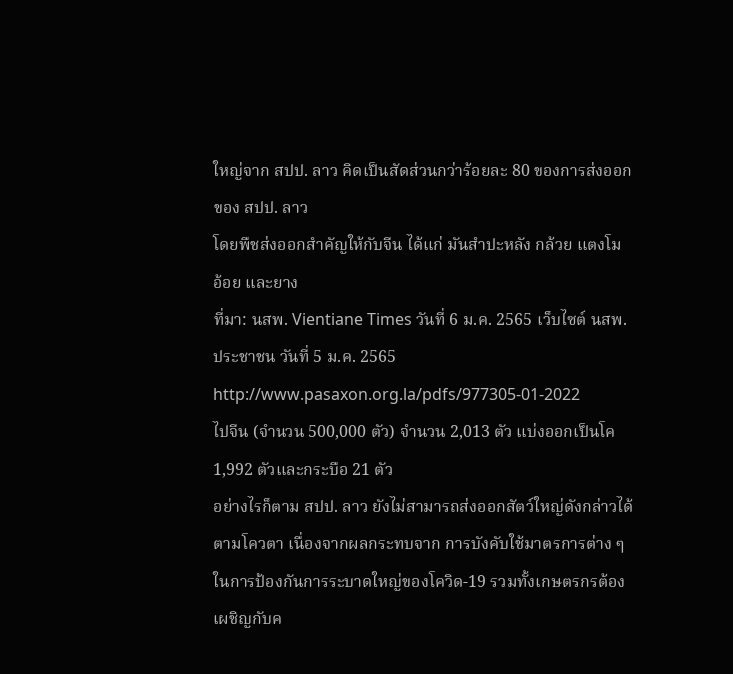ใหญ่จาก สปป. ลาว คิดเป็นสัดส่วนกว่าร้อยละ 80 ของการส่งออกของ สปป. ลาว
โดยพืชส่งออกสำคัญให้กับจีน ได้แก่ มันสำปะหลัง กล้วย แตงโม อ้อย และยาง
ที่มา: นสพ. Vientiane Times วันที่ 6 ม.ค. 2565 เว็บไซต์ นสพ. ประชาชน วันที่ 5 ม.ค. 2565
http://www.pasaxon.org.la/pdfs/977305-01-2022
ไปจีน (จำนวน 500,000 ตัว) จำนวน 2,013 ตัว แบ่งออกเป็นโค 1,992 ตัวและกระบือ 21 ตัว
อย่างไรก็ตาม สปป. ลาว ยังไม่สามารถส่งออกสัตว์ใหญ่ดังกล่าวได้ตามโควตา เนื่องจากผลกระทบจาก การบังคับใช้มาตรการต่าง ๆ
ในการป้องกันการระบาดใหญ่ของโควิด-19 รวมทั้งเกษตรกรต้องเผชิญกับค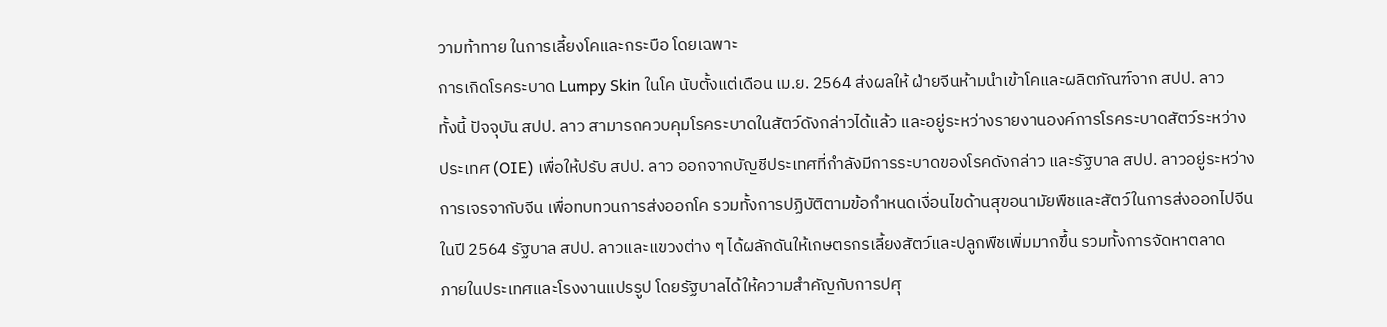วามท้าทาย ในการเลี้ยงโคและกระบือ โดยเฉพาะ
การเกิดโรคระบาด Lumpy Skin ในโค นับตั้งแต่เดือน เม.ย. 2564 ส่งผลให้ ฝ่ายจีนห้ามนำเข้าโคและผลิตภัณฑ์จาก สปป. ลาว
ทั้งนี้ ปัจจุบัน สปป. ลาว สามารถควบคุมโรคระบาดในสัตว์ดังกล่าวได้แล้ว และอยู่ระหว่างรายงานองค์การโรคระบาดสัตว์ระหว่าง
ประเทศ (OIE) เพื่อให้ปรับ สปป. ลาว ออกจากบัญชีประเทศที่กำลังมีการระบาดของโรคดังกล่าว และรัฐบาล สปป. ลาวอยู่ระหว่าง
การเจรจากับจีน เพื่อทบทวนการส่งออกโค รวมทั้งการปฏิบัติตามข้อกำหนดเงื่อนไขด้านสุขอนามัยพืชและสัตว์ในการส่งออกไปจีน
ในปี 2564 รัฐบาล สปป. ลาวและแขวงต่าง ๆ ได้ผลักดันให้เกษตรกรเลี้ยงสัตว์และปลูกพืชเพิ่มมากขึ้น รวมทั้งการจัดหาตลาด
ภายในประเทศและโรงงานแปรรูป โดยรัฐบาลได้ให้ความสำคัญกับการปศุ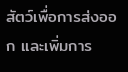สัตว์เพื่อการส่งออก และเพิ่มการ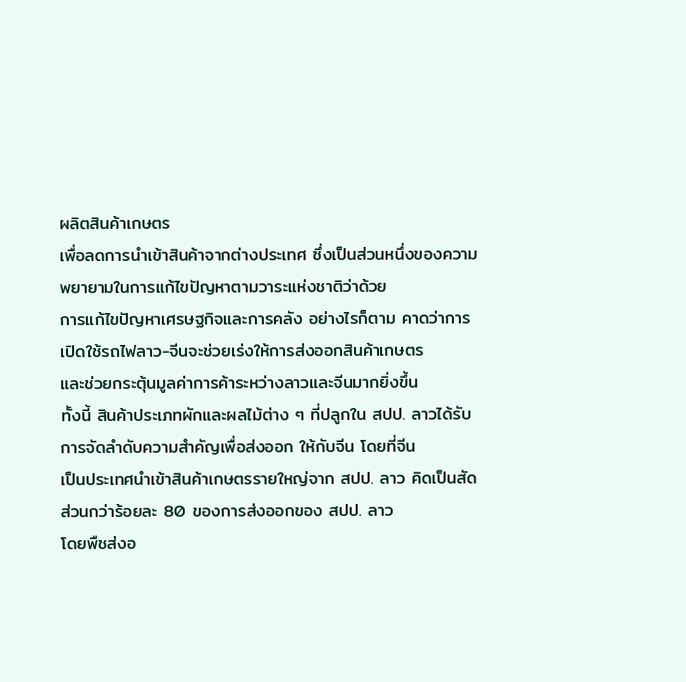ผลิตสินค้าเกษตร
เพื่อลดการนำเข้าสินค้าจากต่างประเทศ ซึ่งเป็นส่วนหนึ่งของความพยายามในการแก้ไขปัญหาตามวาระแห่งชาติว่าด้วย
การแก้ไขปัญหาเศรษฐกิจและการคลัง อย่างไรก็ตาม คาดว่าการเปิดใช้รถไฟลาว-จีนจะช่วยเร่งให้การส่งออกสินค้าเกษตร
และช่วยกระตุ้นมูลค่าการค้าระหว่างลาวและจีนมากยิ่งขึ้น
ทั้งนี้ สินค้าประเภทผักและผลไม้ต่าง ๆ ที่ปลูกใน สปป. ลาวได้รับการจัดลำดับความสำคัญเพื่อส่งออก ให้กับจีน โดยที่จีน
เป็นประเทศนำเข้าสินค้าเกษตรรายใหญ่จาก สปป. ลาว คิดเป็นสัดส่วนกว่าร้อยละ 80 ของการส่งออกของ สปป. ลาว
โดยพืชส่งอ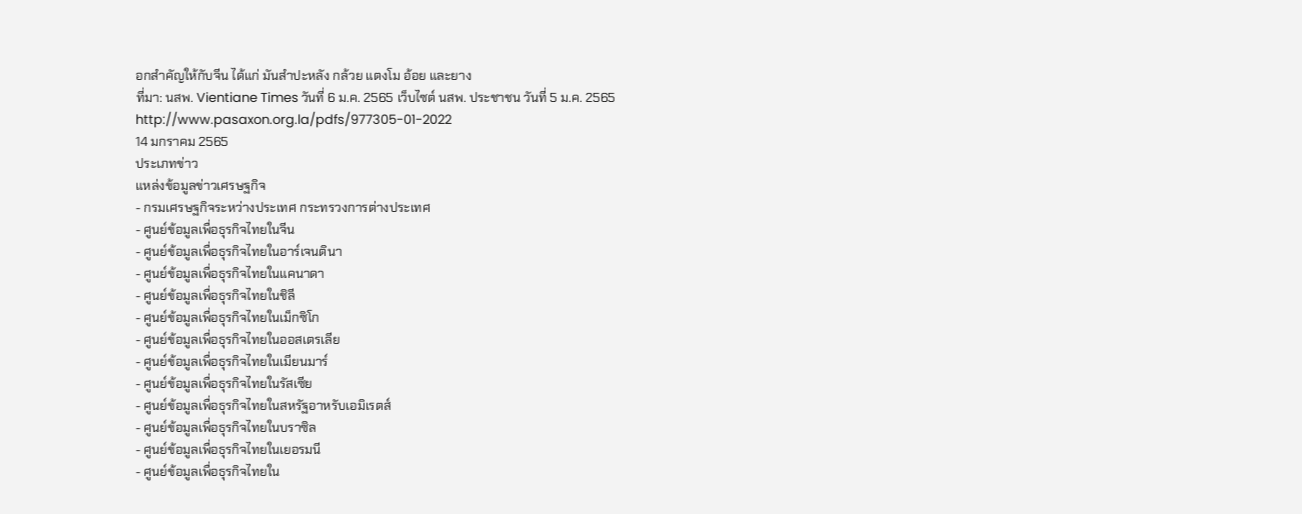อกสำคัญให้กับจีน ได้แก่ มันสำปะหลัง กล้วย แตงโม อ้อย และยาง
ที่มา: นสพ. Vientiane Times วันที่ 6 ม.ค. 2565 เว็บไซต์ นสพ. ประชาชน วันที่ 5 ม.ค. 2565
http://www.pasaxon.org.la/pdfs/977305-01-2022
14 มกราคม 2565
ประเภทข่าว
แหล่งข้อมูลข่าวเศรษฐกิจ
- กรมเศรษฐกิจระหว่างประเทศ กระทรวงการต่างประเทศ
- ศูนย์ข้อมูลเพื่อธุรกิจไทยในจีน
- ศูนย์ข้อมูลเพื่อธุรกิจไทยในอาร์เจนตินา
- ศูนย์ข้อมูลเพื่อธุรกิจไทยในแคนาดา
- ศูนย์ข้อมูลเพื่อธุรกิจไทยในชิลี
- ศูนย์ข้อมูลเพื่อธุรกิจไทยในเม็กซิโก
- ศูนย์ข้อมูลเพื่อธุรกิจไทยในออสเตรเลีย
- ศูนย์ข้อมูลเพื่อธุรกิจไทยในเมียนมาร์
- ศูนย์ข้อมูลเพื่อธุรกิจไทยในรัสเซีย
- ศูนย์ข้อมูลเพื่อธุรกิจไทยในสหรัฐอาหรับเอมิเรตส์
- ศูนย์ข้อมูลเพื่อธุรกิจไทยในบราซิล
- ศูนย์ข้อมูลเพื่อธุรกิจไทยในเยอรมนี
- ศูนย์ข้อมูลเพื่อธุรกิจไทยใน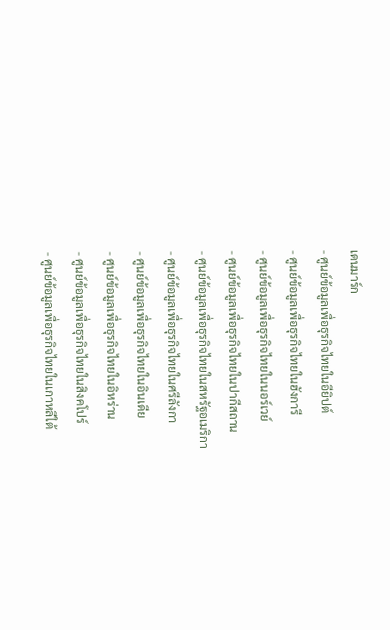เดนมาร์ก
- ศูนย์ข้อมูลเพื่อธุรกิจไทยในอียิปต์
- ศูนย์ข้อมูลเพื่อธุรกิจไทยในฮังการี
- ศูนย์ข้อมูลเพื่อธุรกิจไทยในนอร์เวย์
- ศูนย์ข้อมูลเพื่อธุรกิจไทยในปากีสถาน
- ศูนย์ข้อมูลเพื่อธุรกิจไทยในสหรัฐอเมริกา
- ศูนย์ข้อมูลเพื่อธุรกิจไทยในศรีลังกา
- ศูนย์ข้อมูลเพื่อธุรกิจไทยในอินเดีย
- ศูนย์ข้อมูลเพื่อธุรกิจไทยในอิหร่าน
- ศูนย์ข้อมูลเพื่อธุรกิจไทยในสิงคโปร์
- ศูนย์ข้อมูลเพื่อธุรกิจไทยในเกาหลีใต้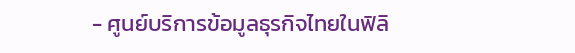- ศูนย์บริการข้อมูลธุรกิจไทยในฟิลิ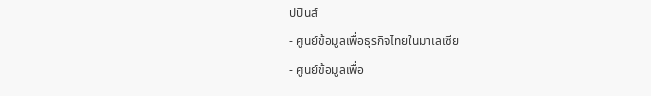ปปินส์
- ศูนย์ข้อมูลเพื่อธุรกิจไทยในมาเลเซีย
- ศูนย์ข้อมูลเพื่อ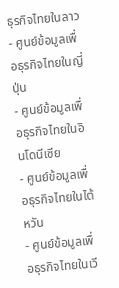ธุรกิจไทยในลาว
- ศูนย์ข้อมูลเพื่อธุรกิจไทยในญี่ปุ่น
- ศูนย์ข้อมูลเพื่อธุรกิจไทยในอินโดนีเซีย
- ศูนย์ข้อมูลเพื่อธุรกิจไทยในไต้หวัน
- ศูนย์ข้อมูลเพื่อธุรกิจไทยในเวี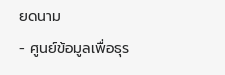ยดนาม
- ศูนย์ข้อมูลเพื่อธุร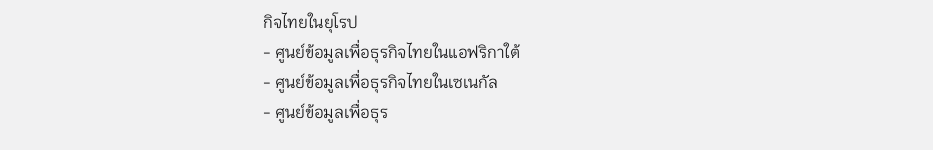กิจไทยในยุโรป
- ศูนย์ข้อมูลเพื่อธุรกิจไทยในแอฟริกาใต้
- ศูนย์ข้อมูลเพื่อธุรกิจไทยในเซเนกัล
- ศูนย์ข้อมูลเพื่อธุร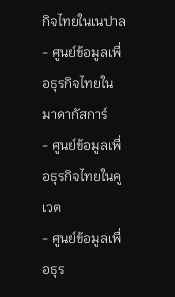กิจไทยในเนปาล
- ศูนย์ข้อมูลเพื่อธุรกิจไทยในมาดากัสการ์
- ศูนย์ข้อมูลเพื่อธุรกิจไทยในคูเวต
- ศูนย์ข้อมูลเพื่อธุร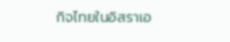กิจไทยในอิสราเอ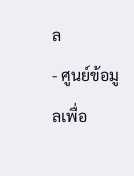ล
- ศูนย์ข้อมูลเพื่อ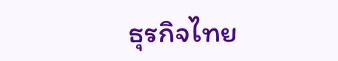ธุรกิจไทย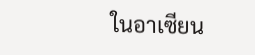ในอาเซียน